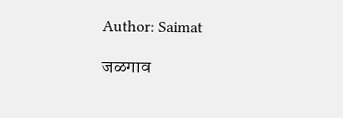Author: Saimat

जळगाव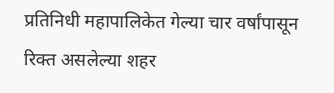प्रतिनिधी महापालिकेत गेल्या चार वर्षांपासून रिक्त असलेल्या शहर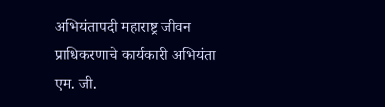अभियंतापदी महाराष्ट्र जीवन प्राधिकरणाचे कार्यकारी अभियंता एम. जी.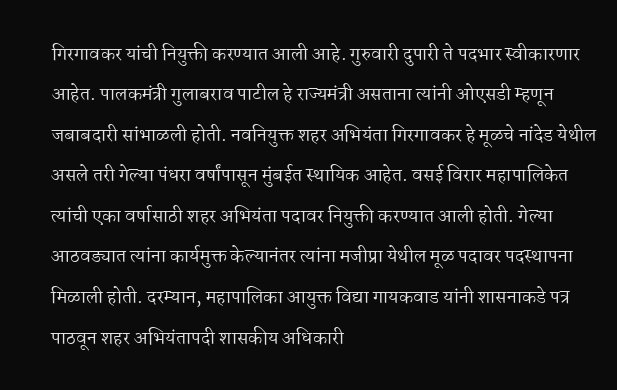गिरगावकर यांची नियुक्ती करण्यात आली आहे. गुरुवारी दुपारी ते पदभार स्वीकारणार आहेत. पालकमंत्री गुलाबराव पाटील हे राज्यमंत्री असताना त्यांनी ओएसडी म्हणून जबाबदारी सांभाळली होती. नवनियुक्त शहर अभियंता गिरगावकर हे मूळचे नांदेड येथील असले तरी गेल्या पंधरा वर्षांपासून मुंबईत स्थायिक आहेत. वसई विरार महापालिकेत त्यांची एका वर्षासाठी शहर अभियंता पदावर नियुक्ती करण्यात आली होती. गेल्या आठवड्यात त्यांना कार्यमुक्त केल्यानंतर त्यांना मजीप्रा येथील मूळ पदावर पदस्थापना मिळाली होती. दरम्यान, महापालिका आयुक्त विद्या गायकवाड यांनी शासनाकडे पत्र पाठवून शहर अभियंतापदी शासकीय अधिकारी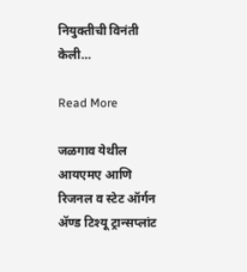नियुक्तीची विनंती केली…

Read More

जळगाव येथील आयएमए आणि रिजनल व स्टेट ऑर्गन ॲण्ड टिश्‍यू ट्रान्सप्लांट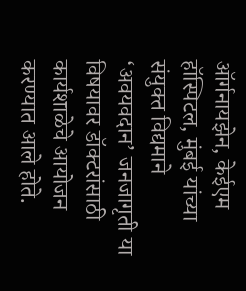ऑर्गनायझेन, केईएम हॉस्पिटल, मुंबई यांच्या संयुक्त विद्यमाने ‘अवयवदान’ जनजागृती या विषयावर डॉक्टरांसाठी कार्यशाळेचे आयोजन करण्यात आले होते.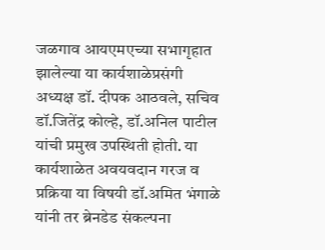जळगाव आयएमएच्या सभागृहात झालेल्या या कार्यशाळेप्रसंगी अध्यक्ष डॉ. दीपक आठवले, सचिव डॉ.जितेंद्र कोल्हे, डॉ.अनिल पाटील यांची प्रमुख उपस्थिती होती. या कार्यशाळेत अवयवदान गरज व प्रक्रिया या विषयी डॉ.अमित भंगाळे यांनी तर ब्रेनडेड संकल्पना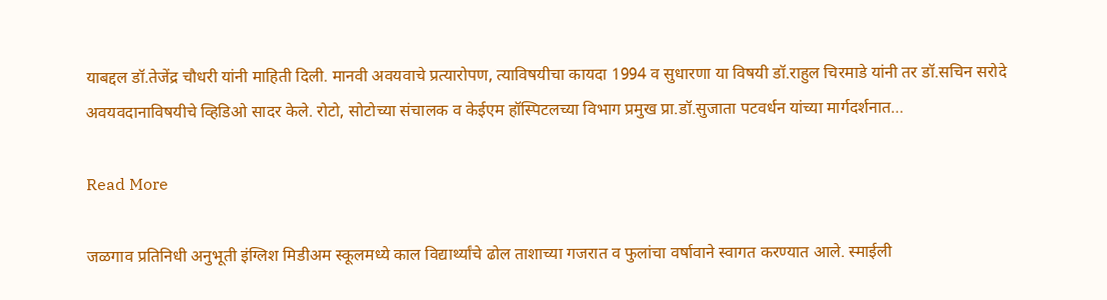याबद्दल डॉ.तेजेंद्र चौधरी यांनी माहिती दिली. मानवी अवयवाचे प्रत्यारोपण, त्याविषयीचा कायदा 1994 व सुधारणा या विषयी डॉ.राहुल चिरमाडे यांनी तर डॉ.सचिन सरोदे अवयवदानाविषयीचे व्हिडिओ सादर केले. रोटो, सोटोच्या संचालक व केईएम हॉस्पिटलच्या विभाग प्रमुख प्रा.डॉ.सुजाता पटवर्धन यांच्या मार्गदर्शनात…

Read More

जळगाव प्रतिनिधी अनुभूती इंग्लिश मिडीअम स्कूलमध्ये काल विद्यार्थ्यांचे ढोल ताशाच्या गजरात व फुलांचा वर्षावाने स्वागत करण्यात आले. स्माईली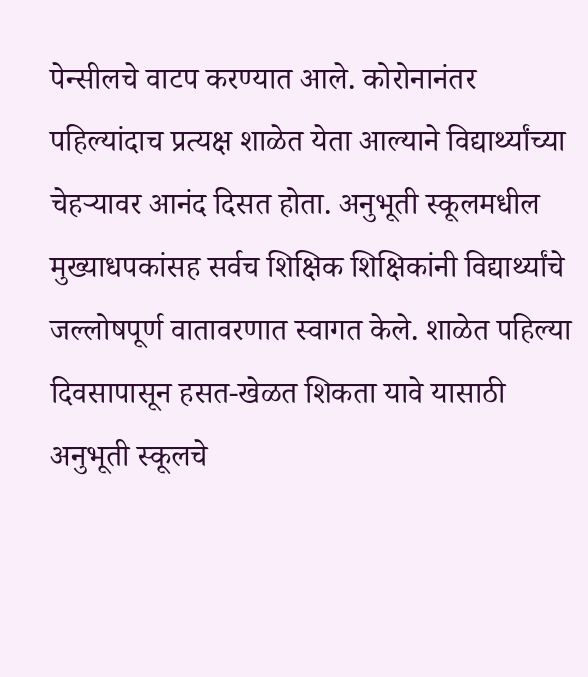पेन्सीलचे वाटप करण्यात आले. कोरोनानंतर पहिल्यांदाच प्रत्यक्ष शाळेत येता आल्याने विद्यार्थ्यांच्या चेहऱ्यावर आनंद दिसत होता. अनुभूती स्कूलमधील मुख्याधपकांसह सर्वच शिक्षिक शिक्षिकांनी विद्यार्थ्यांचे जल्लोषपूर्ण वातावरणात स्वागत केले. शाळेत पहिल्या दिवसापासून हसत-खेळत शिकता यावे यासाठी अनुभूती स्कूलचे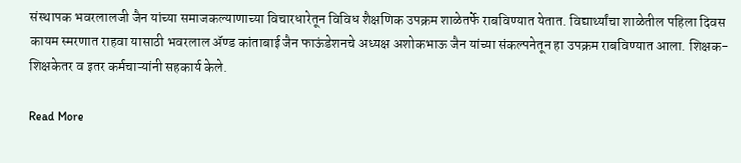संस्थापक भवरलालजी जैन यांच्या समाजकल्याणाच्या विचारधारेतून विविध शैक्षणिक उपक्रम शाळेतर्फे राबविण्यात येतात. विद्यार्थ्यांचा शाळेतील पहिला दिवस कायम स्मरणात राहवा यासाठी भवरलाल ॲण्ड कांताबाई जैन फाऊंडेशनचे अध्यक्ष अशोकभाऊ जैन यांच्या संकल्पनेतून हा उपक्रम राबविण्यात आला. शिक्षक- शिक्षकेतर व इतर कर्मचाऱ्यांनी सहकार्य केले.

Read More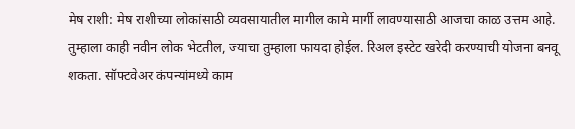मेष राशी: मेष राशीच्या लोकांसाठी व्यवसायातील मागील कामे मार्गी लावण्यासाठी आजचा काळ उत्तम आहे. तुम्हाला काही नवीन लोक भेटतील, ज्याचा तुम्हाला फायदा होईल. रिअल इस्टेट खरेदी करण्याची योजना बनवू शकता. सॉफ्टवेअर कंपन्यांमध्ये काम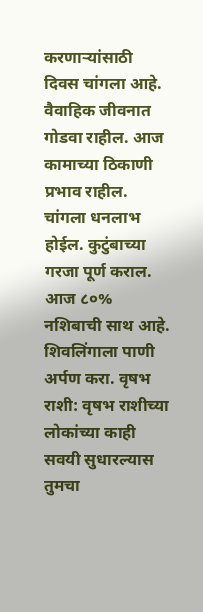करणार्‍यांसाठी दिवस चांगला आहे. वैवाहिक जीवनात गोडवा राहील. आज कामाच्या ठिकाणी प्रभाव राहील. चांगला धनलाभ होईल. कुटुंबाच्या गरजा पूर्ण कराल. आज ८०% नशिबाची साथ आहे. शिवलिंगाला पाणी अर्पण करा. वृषभ राशी: वृषभ राशीच्या लोकांच्या काही सवयी सुधारल्यास तुमचा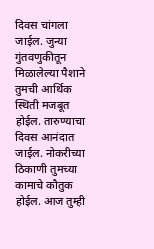दिवस चांगला जाईल. जुन्या गुंतवणुकीतून मिळालेल्या पैशाने तुमची आर्थिक स्थिती मजबूत होईल. तारुण्याचा दिवस आनंदात जाईल. नोकरीच्या ठिकाणी तुमच्या कामाचे कौतुक होईल. आज तुम्ही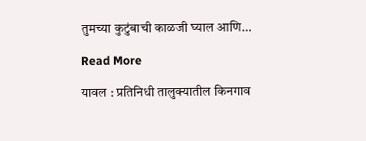तुमच्या कुटुंबाची काळजी घ्याल आणि…

Read More

यावल : प्रतिनिधी तालुक्यातील किनगाव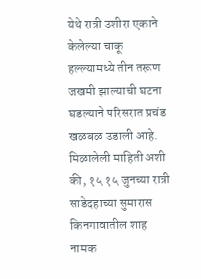येथे रात्री उशीरा एकाने केलेल्या चाकू हल्ल्यामध्ये तीन तरूण जखमी झाल्याची घटना घडल्याने परिसरात प्रचंड खळबळ उडाली आहे. मिळालेली माहिती अशी की, १५ १५ जुनच्या रात्री साडेदहाच्या सुमारास किनगावातील शाह नामक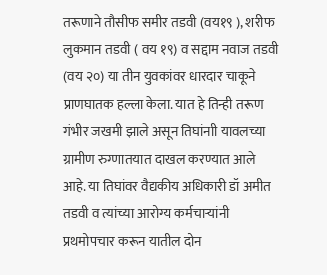तरूणाने तौसीफ समीर तडवी (वय१९ ), शरीफ लुकमान तडवी ( वय १९) व सद्दाम नवाज तडवी (वय २०) या तीन युवकांवर धारदार चाकूने प्राणघातक हल्ला केला. यात हे तिन्ही तरूण गंभीर जखमी झाले असून तिघांनाी यावलच्या ग्रामीण रुग्णातयात दाखल करण्यात आले आहे. या तिघांवर वैद्यकीय अधिकारी डॉ अमीत तडवी व त्यांच्या आरोग्य कर्मचार्‍यांनी प्रथमोपचार करून यातील दोन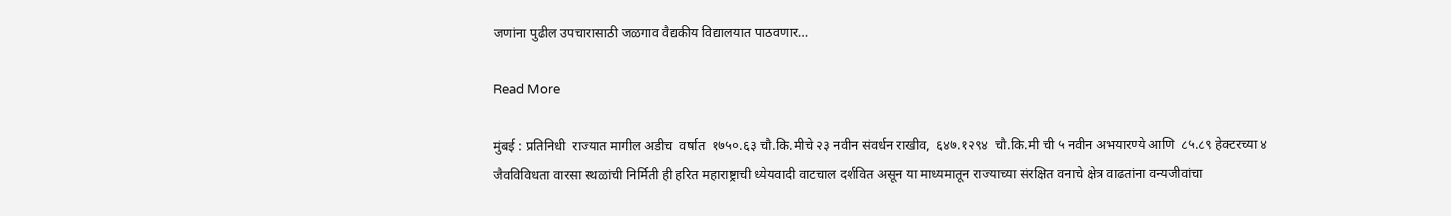जणांना पुढील उपचारासाठी जळगाव वैद्यकीय विद्यालयात पाठवणार…

Read More

मुंबई : प्रतिनिधी  राज्यात मागील अडीच  वर्षात  १७५०.६३ चौ.कि.मीचे २३ नवीन संवर्धन राखीव,  ६४७.१२९४  चौ.कि.मी ची ५ नवीन अभयारण्ये आणि  ८५.८९ हेक्टरच्या ४ जैवविविधता वारसा स्थळांची निर्मिती ही हरित महाराष्ट्राची ध्येयवादी वाटचाल दर्शवित असून या माध्यमातून राज्याच्या संरक्षित वनाचे क्षेत्र वाढतांना वन्यजीवांचा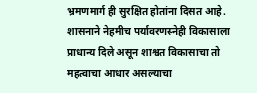भ्रमणमार्ग ही सुरक्षित होतांना दिसत आहे.  शासनाने नेहमीच पर्यावरणस्नेही विकासाला प्राधान्य दिले असून शाश्वत विकासाचा तो महत्वाचा आधार असल्याचा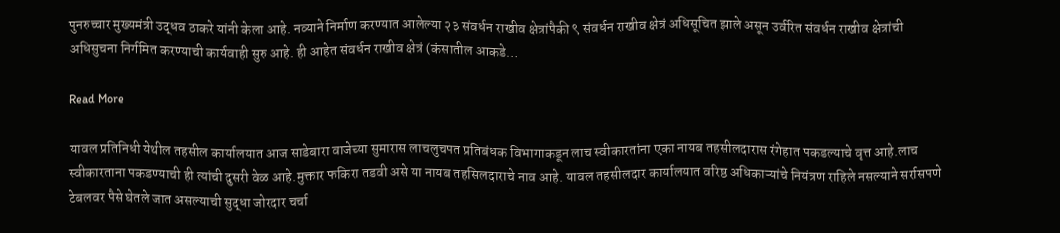पुनरुच्चार मुख्यमंत्री उद्धव ठाकरे यांनी केला आहे. नव्याने निर्माण करण्यात आलेल्या २३ संवर्धन राखीव क्षेत्रांपैकी ९ संवर्धन राखीव क्षेत्रं अधिसूचित झाले असून उर्वरित संवर्धन राखीव क्षेत्रांची अधिसुचना निर्गमित करण्याची कार्यवाही सुरु आहे. ही आहेत संवर्धन राखीव क्षेत्रं (कंसातील आकडे…

Read More

यावल प्रतिनिधी येथील तहसील कार्यालयात आज साडेबारा वाजेच्या सुमारास लाचलुचपत प्रतिबंधक विभागाकडून लाच स्वीकारतांना एका नायब तहसीलदारास रंगेहात पकडल्याचे वृत्त आहे.लाच स्वीकारताना पकडण्याची ही त्यांची दुसरी वेळ आहे.मुक्तार फकिरा तडवी असे या नायब तहसिलदाराचे नाव आहे. यावल तहसीलदार कार्यालयात वरिष्ठ अधिकाऱ्यांचे नियंत्रण राहिले नसल्याने सर्रासपणे टेबलवर पैसे घेतले जात असल्याची सुद्धा जोरदार चर्चा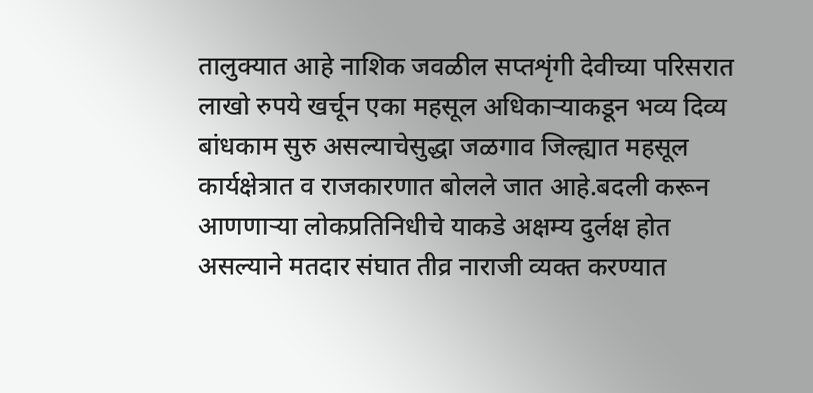तालुक्यात आहे नाशिक जवळील सप्तशृंगी देवीच्या परिसरात लाखो रुपये खर्चून एका महसूल अधिकाऱ्याकडून भव्य दिव्य बांधकाम सुरु असल्याचेसुद्धा जळगाव जिल्ह्यात महसूल कार्यक्षेत्रात व राजकारणात बोलले जात आहे.बदली करून आणणाऱ्या लोकप्रतिनिधीचे याकडे अक्षम्य दुर्लक्ष होत असल्याने मतदार संघात तीव्र नाराजी व्यक्त करण्यात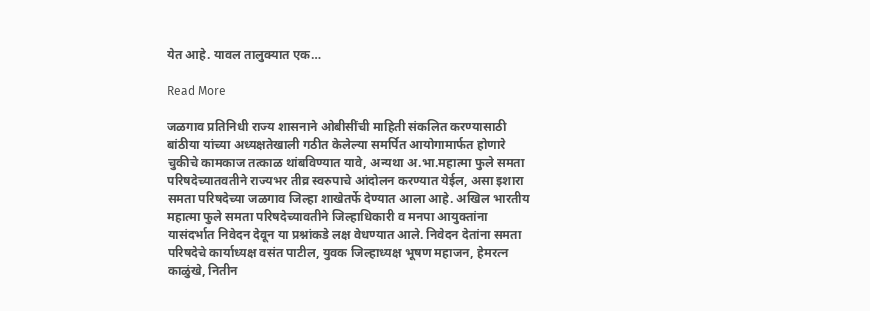येत आहे. यावल तालुक्यात एक…

Read More

जळगाव प्रतिनिधी राज्य शासनाने ओबीसींची माहिती संकलित करण्यासाठी बांठीया यांच्या अध्यक्षतेखाली गठीत केलेल्या समर्पित आयोगामार्फत होणारे चुकीचे कामकाज तत्काळ थांबविण्यात यावे, अन्यथा अ.भा.महात्मा फुले समता परिषदेच्यातवतीने राज्यभर तीव्र स्वरुपाचे आंदोलन करण्यात येईल, असा इशारा समता परिषदेच्या जळगाव जिल्हा शाखेतर्फे देण्यात आला आहे. अखिल भारतीय महात्मा फुले समता परिषदेच्यावतीने जिल्हाधिकारी व मनपा आयुक्तांना यासंदर्भात निवेदन देवून या प्रश्नांकडे लक्ष वेधण्यात आले. निवेदन देतांना समता परिषदेचे कार्याध्यक्ष वसंत पाटील, युवक जिल्हाध्यक्ष भूषण महाजन, हेमरत्न काळुंखे, नितीन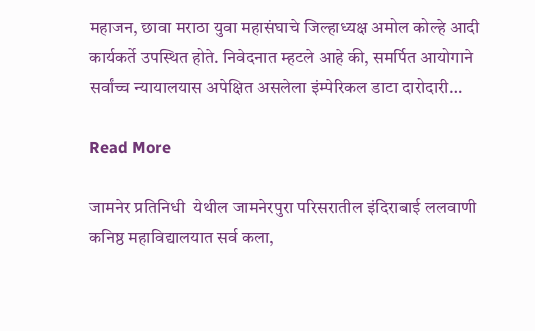महाजन, छावा मराठा युवा महासंघाचे जिल्हाध्यक्ष अमोल कोल्हे आदी कार्यकर्ते उपस्थित होते. निवेदनात म्हटले आहे की, समर्पित आयोगाने सर्वांच्च न्यायालयास अपेक्षित असलेला इंम्पेरिकल डाटा दारोदारी…

Read More

जामनेर प्रतिनिधी  येथील जामनेरपुरा परिसरातील इंदिराबाई ललवाणी कनिष्ठ महाविद्यालयात सर्व कला,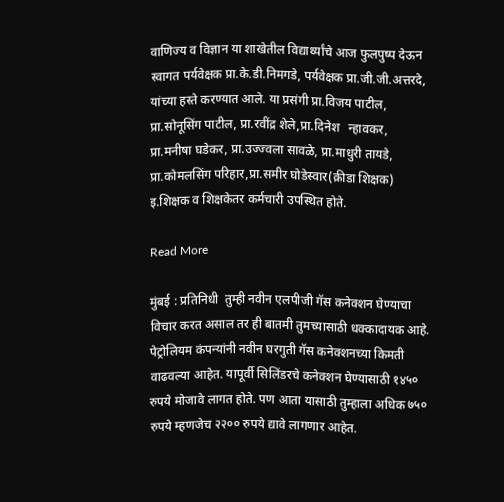वाणिज्य व विज्ञान या शाखेतील विद्यार्थ्यांचे आज फुलपुष्प देऊन  स्वागत पर्यवेक्षक प्रा.के.डी.निमगडे, पर्यवेक्षक प्रा.जी.जी.अत्तरदे, यांच्या हस्ते करण्यात आले. या प्रसंगी प्रा.विजय पाटील, प्रा.सोनूसिंग पाटील, प्रा.रवींद्र शेले,प्रा.दिनेश   न्हावकर, प्रा.मनीषा घडेकर, प्रा.उज्ज्वला सावळे, प्रा.माधुरी तायडे, प्रा.कोमलसिंग परिहार,प्रा.समीर घोडेस्वार(क्रीडा शिक्षक) इ.शिक्षक व शिक्षकेतर कर्मचारी उपस्थित होते.

Read More

मुंबई : प्रतिनिधी  तुम्ही नवीन एलपीजी गॅस कनेक्शन घेण्याचा विचार करत असाल तर ही बातमी तुमच्यासाठी धक्कादायक आहे. पेट्रोलियम कंपन्यांनी नवीन घरगुती गॅस कनेक्शनच्या किमती वाढवल्या आहेत. यापूर्वी सिलिंडरचे कनेक्शन घेण्यासाठी १४५० रुपये मोजावे लागत होते. पण आता यासाठी तुम्हाला अधिक ७५० रुपये म्हणजेच २२०० रुपये द्यावे लागणार आहेत.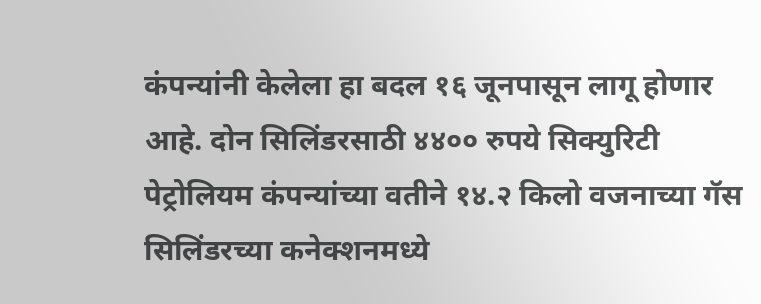कंपन्यांनी केलेला हा बदल १६ जूनपासून लागू होणार आहे. दोन सिलिंडरसाठी ४४०० रुपये सिक्युरिटी पेट्रोलियम कंपन्यांच्या वतीने १४.२ किलो वजनाच्या गॅस सिलिंडरच्या कनेक्शनमध्ये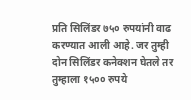प्रति सिलिंडर ७५० रुपयांनी वाढ करण्यात आली आहे. जर तुम्ही दोन सिलिंडर कनेक्शन घेतले तर तुम्हाला १५०० रुपये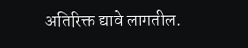अतिरिक्त द्यावे लागतील.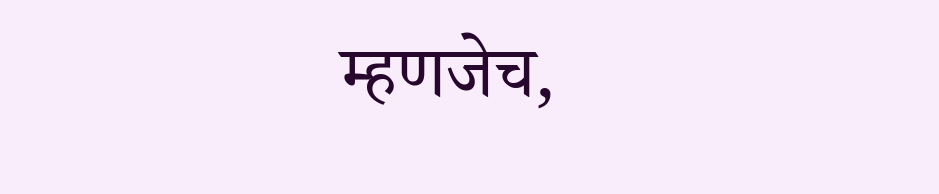म्हणजेच,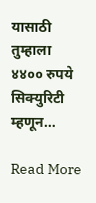यासाठी तुम्हाला ४४०० रुपये सिक्युरिटी म्हणून…

Read More